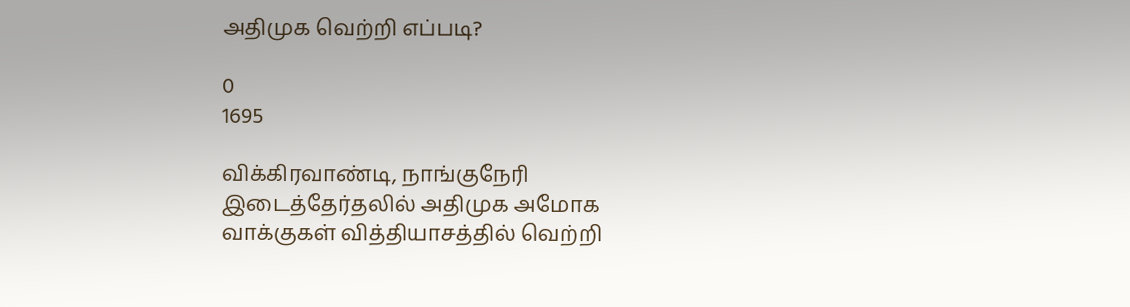அதிமுக வெற்றி எப்படி?

0
1695

விக்கிரவாண்டி, நாங்குநேரி இடைத்தேர்தலில் அதிமுக அமோக வாக்குகள் வித்தியாசத்தில் வெற்றி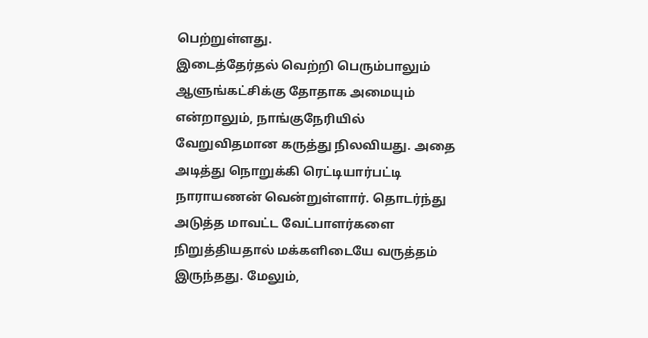பெற்றுள்ளது.
இடைத்தேர்தல் வெற்றி பெரும்பாலும் ஆளுங்கட்சிக்கு தோதாக அமையும் என்றாலும், நாங்குநேரியில் வேறுவிதமான கருத்து நிலவியது. அதை அடித்து நொறுக்கி ரெட்டியார்பட்டி நாராயணன் வென்றுள்ளார். தொடர்ந்து அடுத்த மாவட்ட வேட்பாளர்களை நிறுத்தியதால் மக்களிடையே வருத்தம் இருந்தது. மேலும்,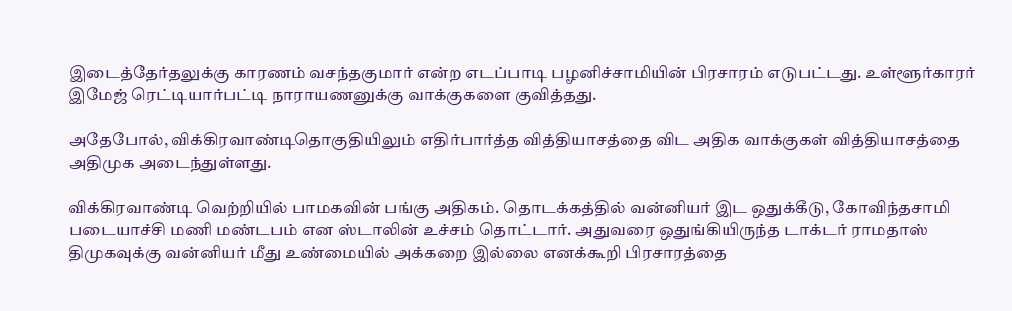இடைத்தேர்தலுக்கு காரணம் வசந்தகுமார் என்ற எடப்பாடி பழனிச்சாமியின் பிரசாரம் எடுபட்டது. உள்ளூர்காரர் இமேஜ் ரெட்டியார்பட்டி நாராயணனுக்கு வாக்குகளை குவித்தது.

அதேபோல், விக்கிரவாண்டிதொகுதியிலும் எதிர்பார்த்த வித்தியாசத்தை விட அதிக வாக்குகள் வித்தியாசத்தை அதிமுக அடைந்துள்ளது.

விக்கிரவாண்டி வெற்றியில் பாமகவின் பங்கு அதிகம். தொடக்கத்தில் வன்னியர் இட ஒதுக்கீடு, கோவிந்தசாமி படையாச்சி மணி மண்டபம் என ஸ்டாலின் உச்சம் தொட்டார். அதுவரை ஒதுங்கியிருந்த டாக்டர் ராமதாஸ் திமுகவுக்கு வன்னியர் மீது உண்மையில் அக்கறை இல்லை எனக்கூறி பிரசாரத்தை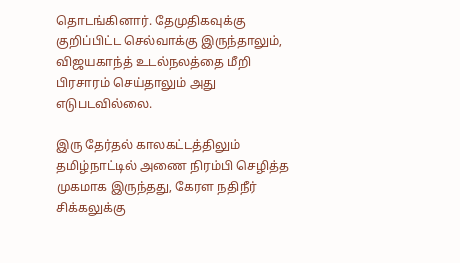தொடங்கினார். தேமுதிகவுக்கு குறிப்பிட்ட செல்வாக்கு இருந்தாலும், விஜயகாந்த் உடல்நலத்தை மீறி பிரசாரம் செய்தாலும் அது எடுபடவில்லை.

இரு தேர்தல் காலகட்டத்திலும் தமிழ்நாட்டில் அணை நிரம்பி செழித்த முகமாக இருந்தது, கேரள நதிநீர் சிக்கலுக்கு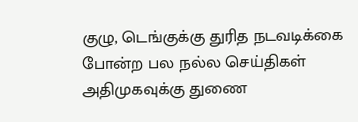குழு, டெங்குக்கு துரித நடவடிக்கை போன்ற பல நல்ல செய்திகள் அதிமுகவுக்கு துணை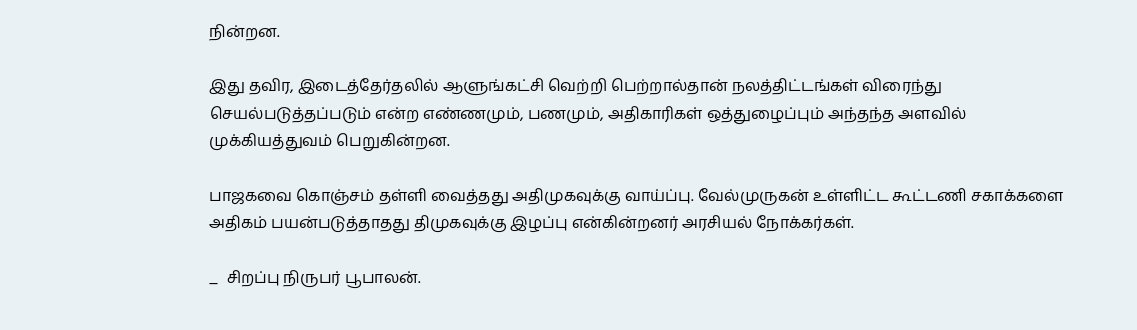நின்றன.

இது தவிர, இடைத்தேர்தலில் ஆளுங்கட்சி வெற்றி பெற்றால்தான் நலத்திட்டங்கள் விரைந்து செயல்படுத்தப்படும் என்ற எண்ணமும், பணமும், அதிகாரிகள் ஒத்துழைப்பும் அந்தந்த அளவில் முக்கியத்துவம் பெறுகின்றன.

பாஜகவை கொஞ்சம் தள்ளி வைத்தது அதிமுகவுக்கு வாய்ப்பு. வேல்முருகன் உள்ளிட்ட கூட்டணி சகாக்களை அதிகம் பயன்படுத்தாதது திமுகவுக்கு இழப்பு என்கின்றனர் அரசியல் நோக்கர்கள்.

_  சிறப்பு நிருபர் பூபாலன்.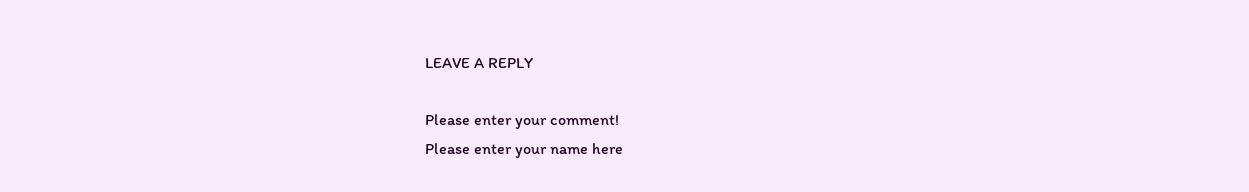LEAVE A REPLY

Please enter your comment!
Please enter your name here